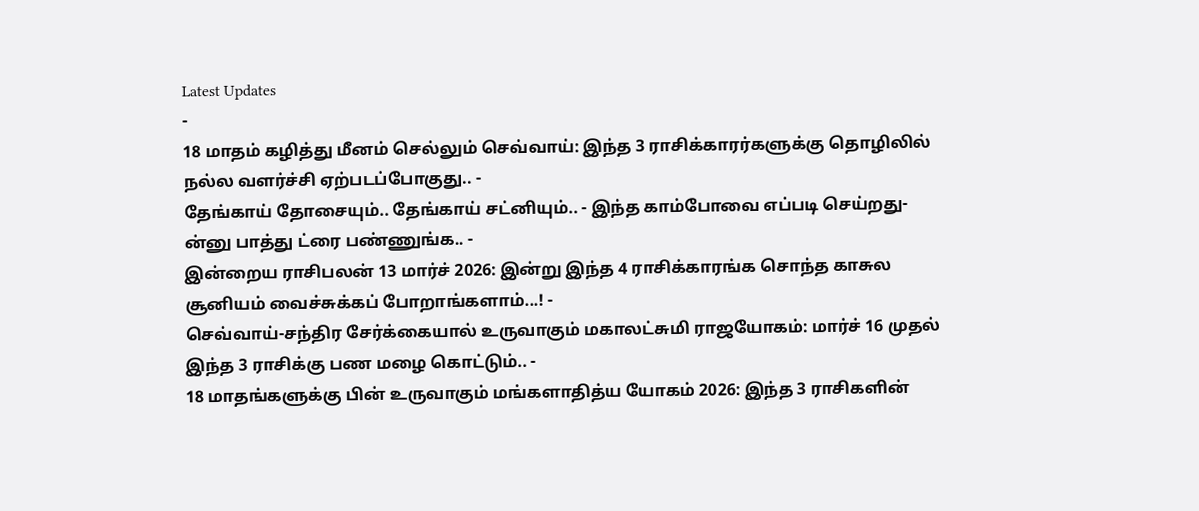Latest Updates
-
18 மாதம் கழித்து மீனம் செல்லும் செவ்வாய்: இந்த 3 ராசிக்காரர்களுக்கு தொழிலில் நல்ல வளர்ச்சி ஏற்படப்போகுது.. -
தேங்காய் தோசையும்.. தேங்காய் சட்னியும்.. - இந்த காம்போவை எப்படி செய்றது-ன்னு பாத்து ட்ரை பண்ணுங்க.. -
இன்றைய ராசிபலன் 13 மார்ச் 2026: இன்று இந்த 4 ராசிக்காரங்க சொந்த காசுல சூனியம் வைச்சுக்கப் போறாங்களாம்...! -
செவ்வாய்-சந்திர சேர்க்கையால் உருவாகும் மகாலட்சுமி ராஜயோகம்: மார்ச் 16 முதல் இந்த 3 ராசிக்கு பண மழை கொட்டும்.. -
18 மாதங்களுக்கு பின் உருவாகும் மங்களாதித்ய யோகம் 2026: இந்த 3 ராசிகளின்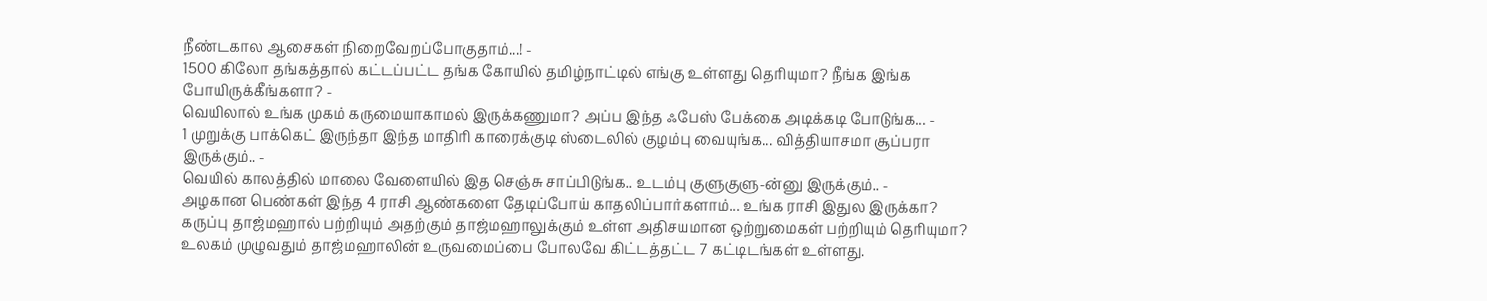நீண்டகால ஆசைகள் நிறைவேறப்போகுதாம்...! -
1500 கிலோ தங்கத்தால் கட்டப்பட்ட தங்க கோயில் தமிழ்நாட்டில் எங்கு உள்ளது தெரியுமா? நீங்க இங்க போயிருக்கீங்களா? -
வெயிலால் உங்க முகம் கருமையாகாமல் இருக்கணுமா? அப்ப இந்த ஃபேஸ் பேக்கை அடிக்கடி போடுங்க... -
1 முறுக்கு பாக்கெட் இருந்தா இந்த மாதிரி காரைக்குடி ஸ்டைலில் குழம்பு வையுங்க... வித்தியாசமா சூப்பரா இருக்கும்.. -
வெயில் காலத்தில் மாலை வேளையில் இத செஞ்சு சாப்பிடுங்க.. உடம்பு குளுகுளு-ன்னு இருக்கும்.. -
அழகான பெண்கள் இந்த 4 ராசி ஆண்களை தேடிப்போய் காதலிப்பார்களாம்... உங்க ராசி இதுல இருக்கா?
கருப்பு தாஜ்மஹால் பற்றியும் அதற்கும் தாஜ்மஹாலுக்கும் உள்ள அதிசயமான ஒற்றுமைகள் பற்றியும் தெரியுமா?
உலகம் முழுவதும் தாஜ்மஹாலின் உருவமைப்பை போலவே கிட்டத்தட்ட 7 கட்டிடங்கள் உள்ளது.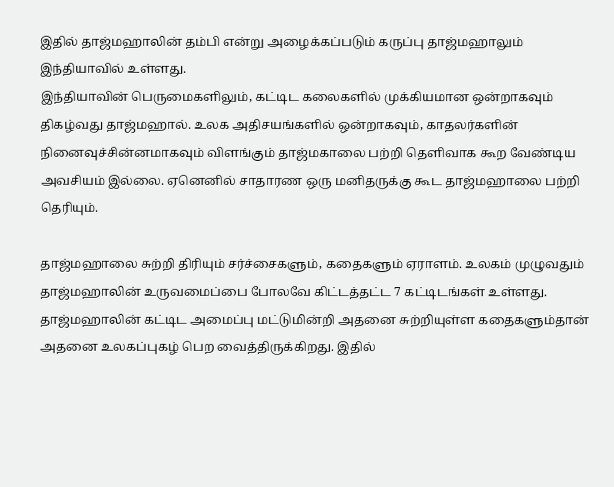இதில் தாஜ்மஹாலின் தம்பி என்று அழைக்கப்படும் கருப்பு தாஜ்மஹாலும் இந்தியாவில் உள்ளது.
இந்தியாவின் பெருமைகளிலும், கட்டிட கலைகளில் முக்கியமான ஒன்றாகவும் திகழ்வது தாஜ்மஹால். உலக அதிசயங்களில் ஒன்றாகவும், காதலர்களின் நினைவுச்சின்னமாகவும் விளங்கும் தாஜ்மகாலை பற்றி தெளிவாக கூற வேண்டிய அவசியம் இல்லை. ஏனெனில் சாதாரண ஒரு மனிதருக்கு கூட தாஜ்மஹாலை பற்றி தெரியும்.

தாஜ்மஹாலை சுற்றி திரியும் சர்ச்சைகளும், கதைகளும் ஏராளம். உலகம் முழுவதும் தாஜ்மஹாலின் உருவமைப்பை போலவே கிட்டத்தட்ட 7 கட்டிடங்கள் உள்ளது. தாஜ்மஹாலின் கட்டிட அமைப்பு மட்டுமின்றி அதனை சுற்றியுள்ள கதைகளும்தான் அதனை உலகப்புகழ் பெற வைத்திருக்கிறது. இதில்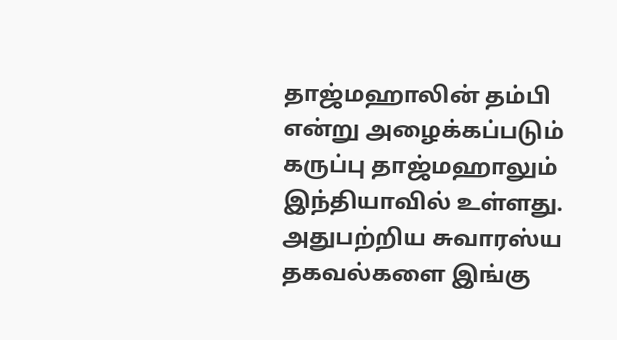தாஜ்மஹாலின் தம்பி என்று அழைக்கப்படும் கருப்பு தாஜ்மஹாலும் இந்தியாவில் உள்ளது. அதுபற்றிய சுவாரஸ்ய தகவல்களை இங்கு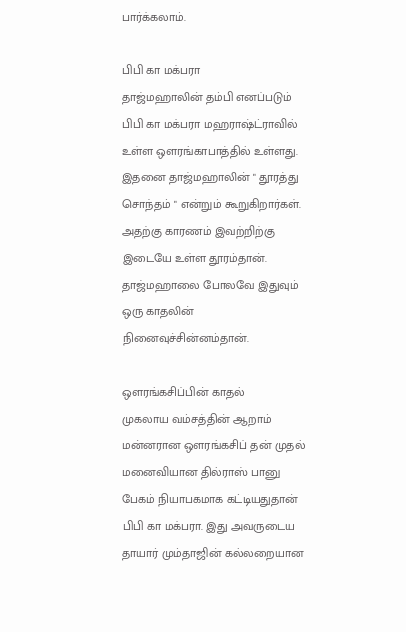பார்க்கலாம்.

பிபி கா மக்பரா
தாஜ்மஹாலின் தம்பி எனப்படும் பிபி கா மக்பரா மஹராஷ்ட்ராவில் உள்ள ஒளரங்காபாத்தில் உள்ளது. இதனை தாஜ்மஹாலின் " தூரத்து சொந்தம் " என்றும் கூறுகிறார்கள். அதற்கு காரணம் இவற்றிற்கு இடையே உள்ள தூரம்தான். தாஜ்மஹாலை போலவே இதுவும் ஒரு காதலின் நினைவுச்சின்னம்தான்.

ஒளரங்கசிப்பின் காதல்
முகலாய வம்சத்தின் ஆறாம் மன்னரான ஒளரங்கசிப் தன் முதல் மனைவியான தில்ராஸ் பானு பேகம் நியாபகமாக கட்டியதுதான் பிபி கா மக்பரா. இது அவருடைய தாயார் மும்தாஜின் கல்லறையான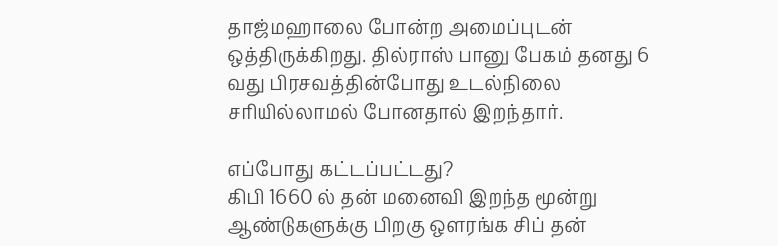தாஜ்மஹாலை போன்ற அமைப்புடன் ஒத்திருக்கிறது. தில்ராஸ் பானு பேகம் தனது 6 வது பிரசவத்தின்போது உடல்நிலை சரியில்லாமல் போனதால் இறந்தார்.

எப்போது கட்டப்பட்டது?
கிபி 1660 ல் தன் மனைவி இறந்த மூன்று ஆண்டுகளுக்கு பிறகு ஒளரங்க சிப் தன்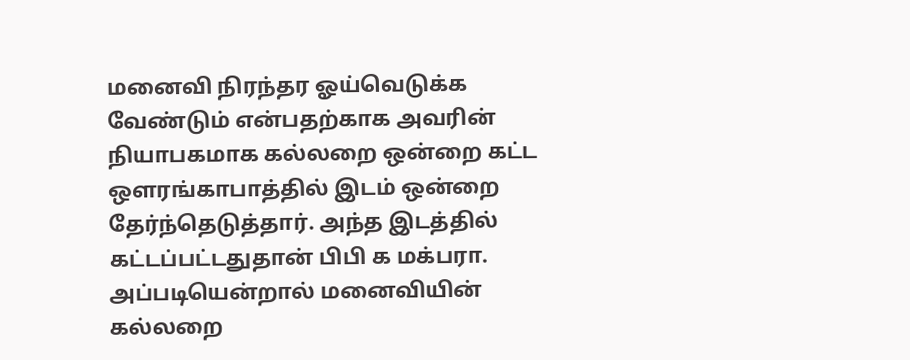மனைவி நிரந்தர ஓய்வெடுக்க வேண்டும் என்பதற்காக அவரின் நியாபகமாக கல்லறை ஒன்றை கட்ட ஒளரங்காபாத்தில் இடம் ஒன்றை தேர்ந்தெடுத்தார். அந்த இடத்தில் கட்டப்பட்டதுதான் பிபி க மக்பரா. அப்படியென்றால் மனைவியின் கல்லறை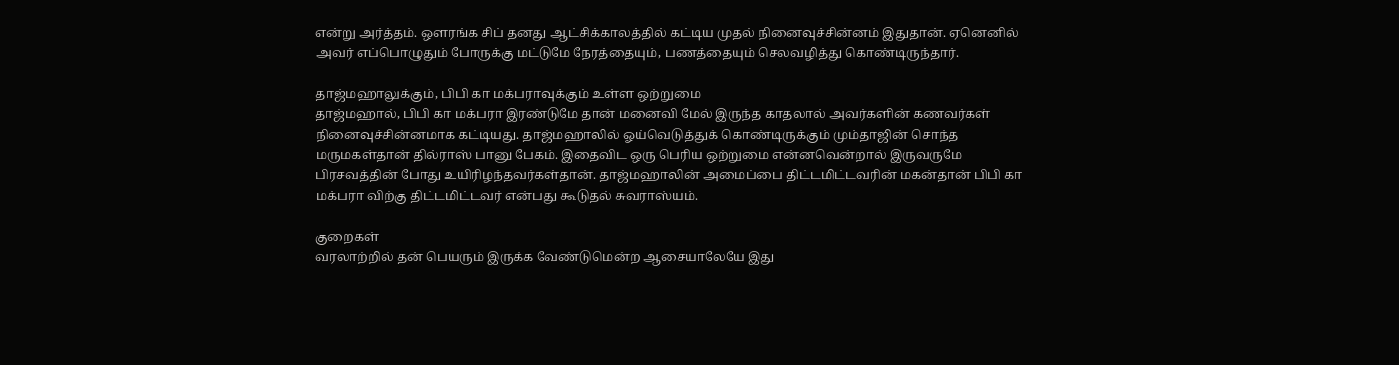என்று அர்த்தம். ஒளரங்க சிப் தனது ஆட்சிக்காலத்தில் கட்டிய முதல் நினைவுச்சின்னம் இதுதான். ஏனெனில் அவர் எப்பொழுதும் போருக்கு மட்டுமே நேரத்தையும், பணத்தையும் செலவழித்து கொண்டிருந்தார்.

தாஜ்மஹாலுக்கும், பிபி கா மக்பராவுக்கும் உள்ள ஒற்றுமை
தாஜ்மஹால், பிபி கா மக்பரா இரண்டுமே தான் மனைவி மேல் இருந்த காதலால் அவர்களின் கணவர்கள் நினைவுச்சின்னமாக கட்டியது. தாஜ்மஹாலில் ஓய்வெடுத்துக் கொண்டிருக்கும் மும்தாஜின் சொந்த மருமகள்தான் தில்ராஸ் பானு பேகம். இதைவிட ஒரு பெரிய ஒற்றுமை என்னவென்றால் இருவருமே பிரசவத்தின் போது உயிரிழந்தவர்கள்தான். தாஜ்மஹாலின் அமைப்பை திட்டமிட்டவரின் மகன்தான் பிபி கா மக்பரா விற்கு திட்டமிட்டவர் என்பது கூடுதல் சுவராஸ்யம்.

குறைகள்
வரலாற்றில் தன் பெயரும் இருக்க வேண்டுமென்ற ஆசையாலேயே இது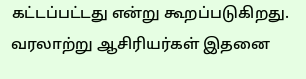கட்டப்பட்டது என்று கூறப்படுகிறது. வரலாற்று ஆசிரியர்கள் இதனை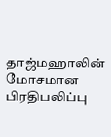தாஜ்மஹாலின் மோசமான பிரதிபலிப்பு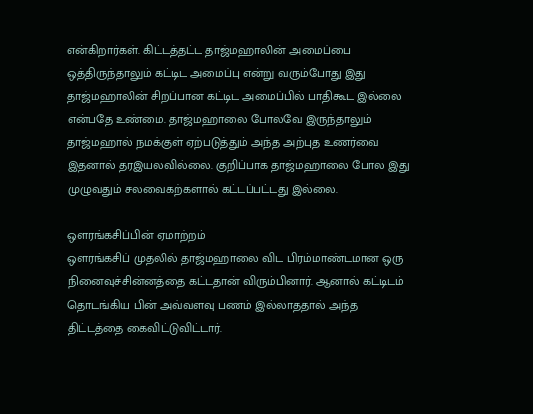என்கிறார்கள். கிட்டத்தட்ட தாஜ்மஹாலின் அமைப்பை ஒத்திருந்தாலும் கட்டிட அமைப்பு என்று வரும்போது இது தாஜ்மஹாலின் சிறப்பான கட்டிட அமைப்பில் பாதிகூட இல்லை என்பதே உண்மை. தாஜ்மஹாலை போலவே இருந்தாலும் தாஜ்மஹால் நமக்குள் ஏற்படுத்தும் அந்த அற்புத உணர்வை இதனால் தரஇயலவில்லை. குறிப்பாக தாஜ்மஹாலை போல இது முழுவதும் சலவைகற்களால் கட்டப்பட்டது இல்லை.

ஒளரங்கசிப்பின் ஏமாற்றம்
ஒளரங்கசிப் முதலில் தாஜ்மஹாலை விட பிரம்மாண்டமான ஒரு நினைவுச்சின்னத்தை கட்டதான் விரும்பினார். ஆனால் கட்டிடம் தொடங்கிய பின் அவ்வளவு பணம் இல்லாததால் அந்த திட்டத்தை கைவிட்டுவிட்டார்.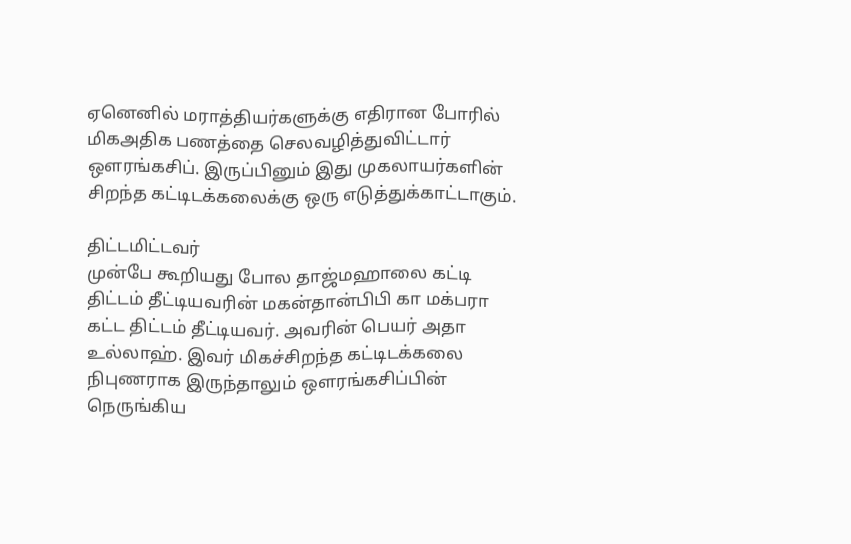ஏனெனில் மராத்தியர்களுக்கு எதிரான போரில் மிகஅதிக பணத்தை செலவழித்துவிட்டார் ஒளரங்கசிப். இருப்பினும் இது முகலாயர்களின் சிறந்த கட்டிடக்கலைக்கு ஒரு எடுத்துக்காட்டாகும்.

திட்டமிட்டவர்
முன்பே கூறியது போல தாஜ்மஹாலை கட்டி திட்டம் தீட்டியவரின் மகன்தான்பிபி கா மக்பரா கட்ட திட்டம் தீட்டியவர். அவரின் பெயர் அதா உல்லாஹ். இவர் மிகச்சிறந்த கட்டிடக்கலை நிபுணராக இருந்தாலும் ஒளரங்கசிப்பின் நெருங்கிய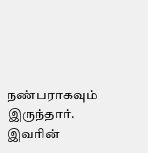நண்பராகவும் இருந்தார். இவரின்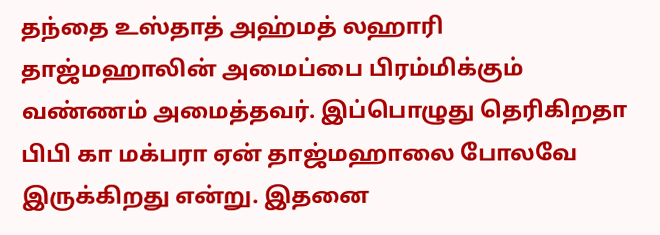தந்தை உஸ்தாத் அஹ்மத் லஹாரி தாஜ்மஹாலின் அமைப்பை பிரம்மிக்கும் வண்ணம் அமைத்தவர். இப்பொழுது தெரிகிறதா பிபி கா மக்பரா ஏன் தாஜ்மஹாலை போலவே இருக்கிறது என்று. இதனை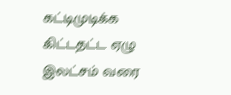கட்டிமுடிக்க கிட்டதட்ட ஏழு இலட்சம் வரை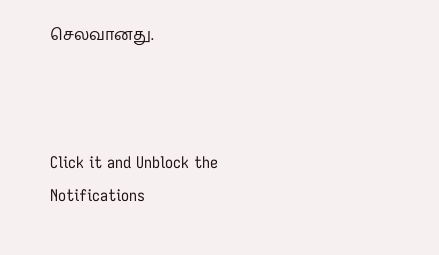செலவானது.



Click it and Unblock the Notifications